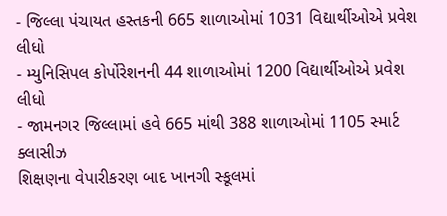- જિલ્લા પંચાયત હસ્તકની 665 શાળાઓમાં 1031 વિદ્યાર્થીઓએ પ્રવેશ લીધો
- મ્યુનિસિપલ કોર્પોરેશનની 44 શાળાઓમાં 1200 વિદ્યાર્થીઓએ પ્રવેશ લીધો
- જામનગર જિલ્લામાં હવે 665 માંથી 388 શાળાઓમાં 1105 સ્માર્ટ ક્લાસીઝ
શિક્ષણના વેપારીકરણ બાદ ખાનગી સ્કૂલમાં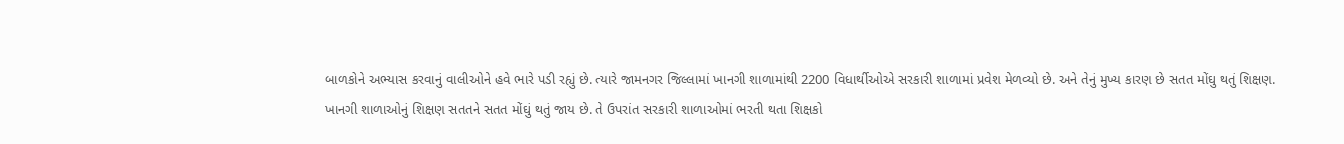બાળકોને અભ્યાસ કરવાનું વાલીઓને હવે ભારે પડી રહ્યું છે. ત્યારે જામનગર જિલ્લામાં ખાનગી શાળામાંથી 2200 વિધાર્થીઓએ સરકારી શાળામાં પ્રવેશ મેળવ્યો છે. અને તેનું મુખ્ય કારણ છે સતત મોંઘુ થતું શિક્ષણ.
ખાનગી શાળાઓનું શિક્ષણ સતતને સતત મોંઘું થતું જાય છે. તે ઉપરાંત સરકારી શાળાઓમાં ભરતી થતા શિક્ષકો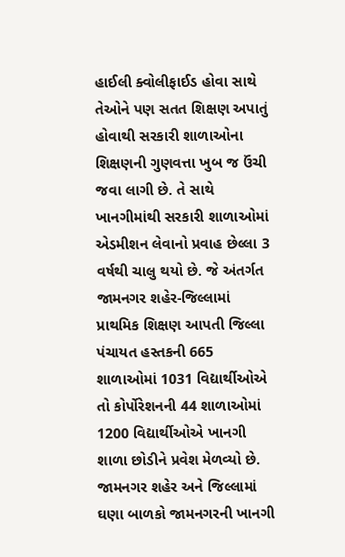હાઈલી ક્વોલીફાઈડ હોવા સાથે તેઓને પણ સતત શિક્ષણ અપાતું હોવાથી સરકારી શાળાઓના શિક્ષણની ગુણવત્તા ખુબ જ ઉંચી જવા લાગી છે. તે સાથે ખાનગીમાંથી સરકારી શાળાઓમાં એડમીશન લેવાનો પ્રવાહ છેલ્લા 3 વર્ષથી ચાલુ થયો છે. જે અંતર્ગત જામનગર શહેર-જિલ્લામાં પ્રાથમિક શિક્ષણ આપતી જિલ્લા પંચાયત હસ્તકની 665 શાળાઓમાં 1031 વિદ્યાર્થીઓએ તો કોર્પોરેશનની 44 શાળાઓમાં 1200 વિદ્યાર્થીઓએ ખાનગી શાળા છોડીને પ્રવેશ મેળવ્યો છે. જામનગર શહેર અને જિલ્લામાં ઘણા બાળકો જામનગરની ખાનગી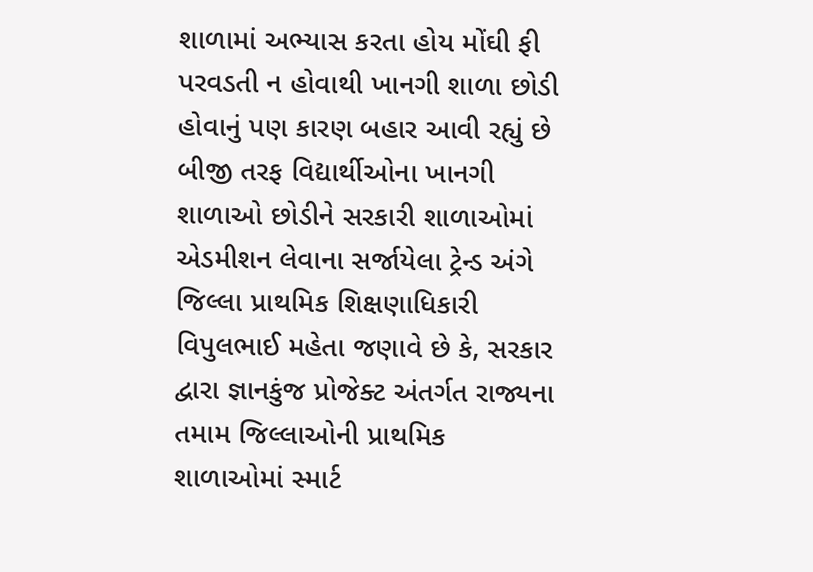શાળામાં અભ્યાસ કરતા હોય મોંઘી ફી પરવડતી ન હોવાથી ખાનગી શાળા છોડી હોવાનું પણ કારણ બહાર આવી રહ્યું છે
બીજી તરફ વિદ્યાર્થીઓના ખાનગી શાળાઓ છોડીને સરકારી શાળાઓમાં એડમીશન લેવાના સર્જાયેલા ટ્રેન્ડ અંગે જિલ્લા પ્રાથમિક શિક્ષણાધિકારી વિપુલભાઈ મહેતા જણાવે છે કે, સરકાર દ્વારા જ્ઞાનકુંજ પ્રોજેક્ટ અંતર્ગત રાજ્યના તમામ જિલ્લાઓની પ્રાથમિક શાળાઓમાં સ્માર્ટ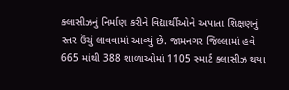ક્લાસીઝનું નિર્માણ કરીને વિદ્યાર્થીઓને અપાતા શિક્ષણનું સ્તર ઉંચું લાવવામાં આવ્યું છે. જામનગર જિલ્લામાં હવે 665 માંથી 388 શાળાઓમાં 1105 સ્માર્ટ ક્લાસીઝ થયા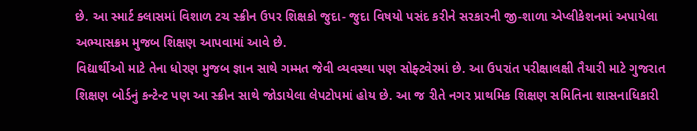છે. આ સ્માર્ટ ક્લાસમાં વિશાળ ટચ સ્ક્રીન ઉપર શિક્ષકો જુદા- જુદા વિષયો પસંદ કરીને સરકારની જી-શાળા એપ્લીકેશનમાં અપાયેલા અભ્યાસક્રમ મુજબ શિક્ષણ આપવામાં આવે છે.
વિદ્યાર્થીઓ માટે તેના ધોરણ મુજબ જ્ઞાન સાથે ગમ્મત જેવી વ્યવસ્થા પણ સોફ્ટવેરમાં છે. આ ઉપરાંત પરીક્ષાલક્ષી તૈયારી માટે ગુજરાત શિક્ષણ બોર્ડનું કન્ટેન્ટ પણ આ સ્ક્રીન સાથે જોડાયેલા લેપટોપમાં હોય છે. આ જ રીતે નગર પ્રાથમિક શિક્ષણ સમિતિના શાસનાધિકારી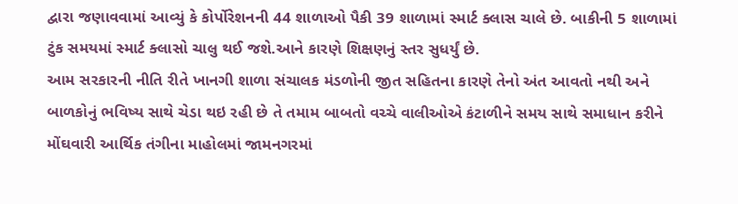દ્વારા જણાવવામાં આવ્યું કે કોર્પોરેશનની 44 શાળાઓ પૈકી 39 શાળામાં સ્માર્ટ ક્લાસ ચાલે છે. બાકીની 5 શાળામાં ટુંક સમયમાં સ્માર્ટ ક્લાસો ચાલુ થઈ જશે.આને કારણે શિક્ષણનું સ્તર સુધર્યું છે.
આમ સરકારની નીતિ રીતે ખાનગી શાળા સંચાલક મંડળોની જીત સહિતના કારણે તેનો અંત આવતો નથી અને બાળકોનું ભવિષ્ય સાથે ચેડા થઇ રહી છે તે તમામ બાબતો વચ્ચે વાલીઓએ કંટાળીને સમય સાથે સમાધાન કરીને મોંઘવારી આર્થિક તંગીના માહોલમાં જામનગરમાં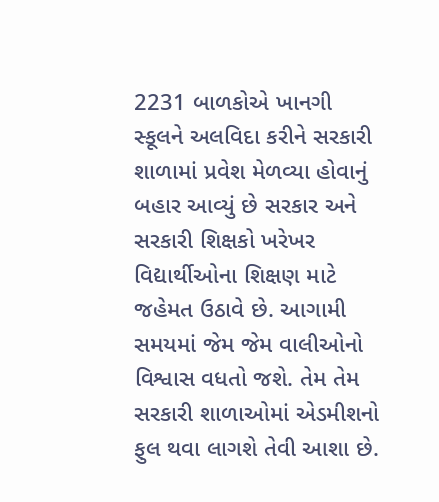2231 બાળકોએ ખાનગી સ્કૂલને અલવિદા કરીને સરકારી શાળામાં પ્રવેશ મેળવ્યા હોવાનું બહાર આવ્યું છે સરકાર અને સરકારી શિક્ષકો ખરેખર વિદ્યાર્થીઓના શિક્ષણ માટે જહેમત ઉઠાવે છે. આગામી સમયમાં જેમ જેમ વાલીઓનો વિશ્વાસ વધતો જશે. તેમ તેમ સરકારી શાળાઓમાં એડમીશનો ફુલ થવા લાગશે તેવી આશા છે.